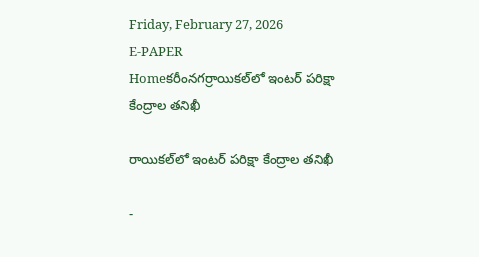Friday, February 27, 2026
E-PAPER
Homeకరీంనగర్రాయికల్‌లో ఇంటర్ పరిక్షా కేంద్రాల తనిఖీ

రాయికల్‌లో ఇంటర్ పరిక్షా కేంద్రాల తనిఖీ

-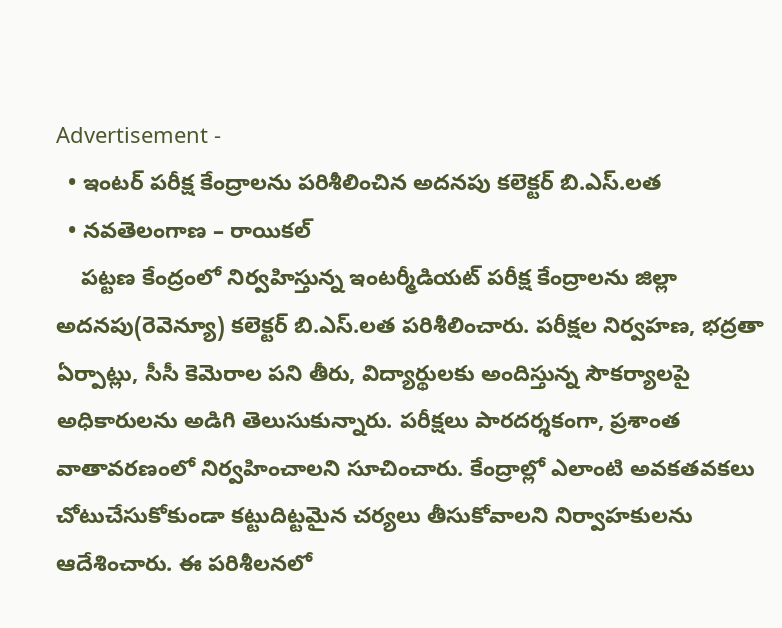Advertisement -
  • ఇంటర్ పరీక్ష కేంద్రాలను పరిశీలించిన అదనపు కలెక్టర్ బి.ఎస్.లత
  • నవతెలంగాణ – రాయికల్
    పట్టణ కేంద్రంలో నిర్వహిస్తున్న ఇంటర్మీడియట్ పరీక్ష కేంద్రాలను జిల్లా అదనపు(రెవెన్యూ) కలెక్టర్ బి.ఎస్.లత పరిశీలించారు. పరీక్షల నిర్వహణ, భద్రతా ఏర్పాట్లు, సీసీ కెమెరాల పని తీరు, విద్యార్థులకు అందిస్తున్న సౌకర్యాలపై అధికారులను అడిగి తెలుసుకున్నారు. పరీక్షలు పారదర్శకంగా, ప్రశాంత వాతావరణంలో నిర్వహించాలని సూచించారు. కేంద్రాల్లో ఎలాంటి అవకతవకలు చోటుచేసుకోకుండా కట్టుదిట్టమైన చర్యలు తీసుకోవాలని నిర్వాహకులను ఆదేశించారు. ఈ పరిశీలనలో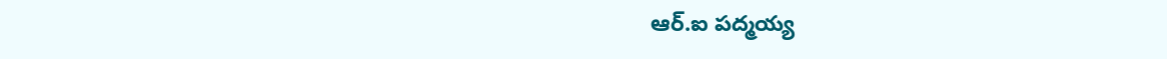ఆర్.ఐ పద్మయ్య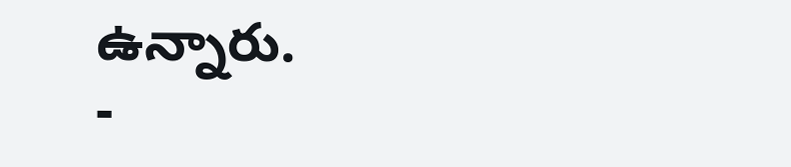ఉన్నారు.
-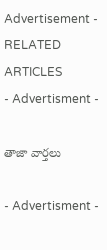Advertisement -
RELATED ARTICLES
- Advertisment -

తాజా వార్తలు

- Advertisment -